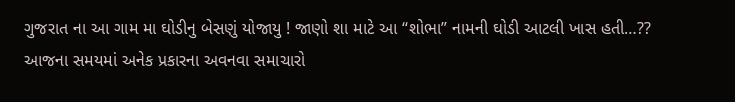ગુજરાત ના આ ગામ મા ઘોડીનુ બેસણું યોજાયુ ! જાણો શા માટે આ “શોભા” નામની ઘોડી આટલી ખાસ હતી…??
આજના સમયમાં અનેક પ્રકારના અવનવા સમાચારો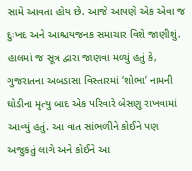સામે આવતા હોય છે. આજે આપણે એક એવા જ દુઃખદ અને આશ્ચયજનક સમાચાર વિશે જાણીશું. હાલમાં જ સૂત્ર દ્વારા જાણવા મળ્યું હતું કે, ગુજરાતના અબડાસા વિસ્તારમાં ‘શોભા’ નામની ઘોડીના મૃત્યુ બાદ એક પરિવારે બેસણુ રાખવામાં આવ્યું હતું. આ વાત સાંભળીને કોઈને પણ અજુકતું લાગે અને કોઈને આ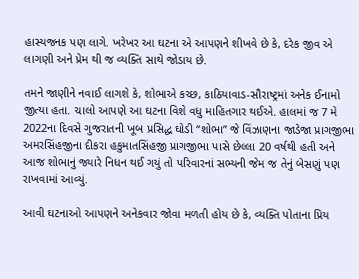હાસ્યજનક પણ લાગે. ખરેખર આ ઘટના એ આપણને શીખવે છે કે, દરેક જીવ એ લાગણી અને પ્રેમ થી જ વ્યક્તિ સાથે જોડાય છે.

તમને જાણીને નવાઈ લાગશે કે, શોભાએ કચ્છ, કાઠિયાવાડ-સૌરાષ્ટ્રમાં અનેક ઈનામો જીત્યા હતા. ચાલો આપણે આ ઘટના વિશે વધુ માહિતગાર થઈએ. હાલમાં જ 7 મે 2022ના દિવસે ગુજરાતની ખૂબ પ્રસિદ્ધ ઘોડી “શોભા” જે વિંઝાણના જાડેજા પ્રાગજીભા અમરસિંહજીના દીકરા હકુમાતસિંહજી પ્રાગજીભા પાસે છેલ્લા 20 વર્ષથી હતી અને આજ શોભાનું જ્યારે નિધન થઈ ગયું તો પરિવારનાં સભ્યની જેમ જ તેનું બેસણું પણ રાખવામાં આવ્યું.

આવી ઘટનાઓ આપણને અનેકવાર જોવા મળતી હોય છે કે, વ્યક્તિ પોતાના પ્રિય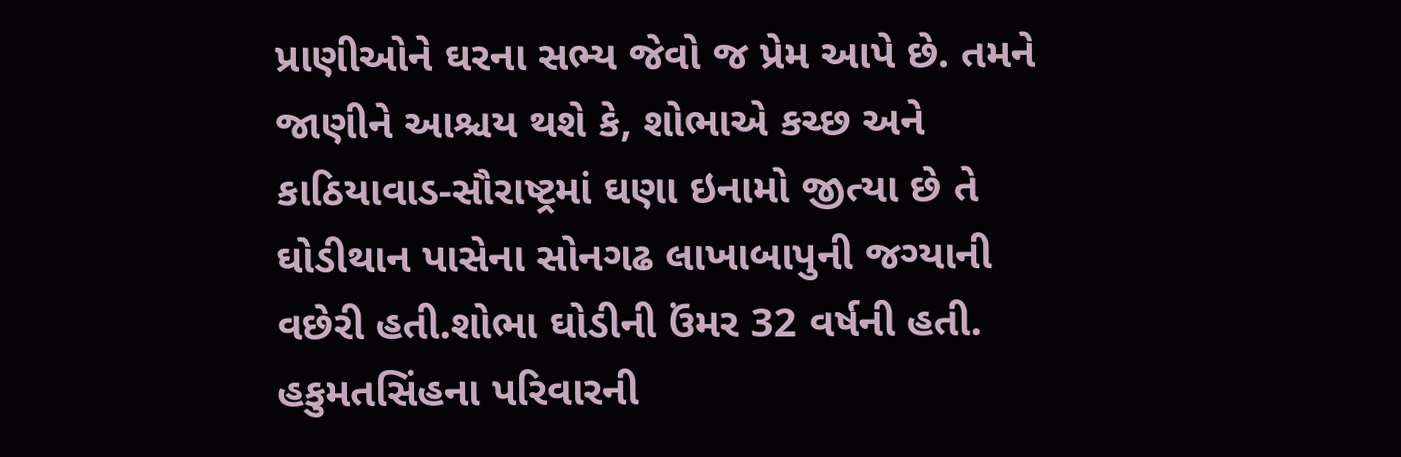પ્રાણીઓને ઘરના સભ્ય જેવો જ પ્રેમ આપે છે. તમને જાણીને આશ્ચય થશે કે, શોભાએ કચ્છ અને કાઠિયાવાડ-સૌરાષ્ટ્રમાં ઘણા ઇનામો જીત્યા છે તે ઘોડીથાન પાસેના સોનગઢ લાખાબાપુની જગ્યાની વછેરી હતી.શોભા ઘોડીની ઉંમર 32 વર્ષની હતી. હકુમતસિંહના પરિવારની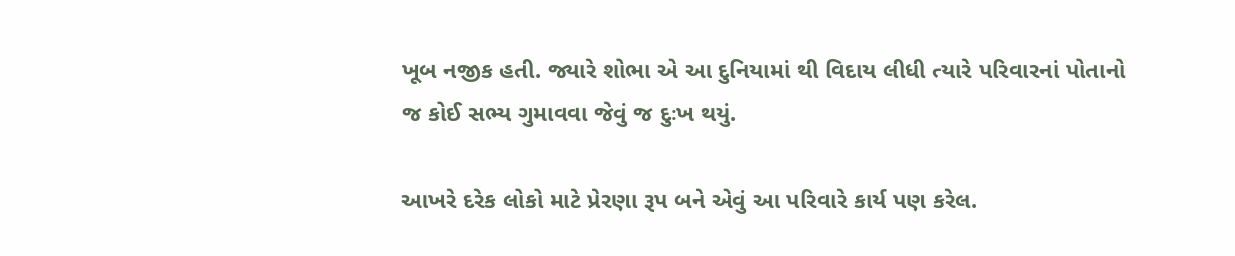ખૂબ નજીક હતી. જ્યારે શોભા એ આ દુનિયામાં થી વિદાય લીધી ત્યારે પરિવારનાં પોતાનો જ કોઈ સભ્ય ગુમાવવા જેવું જ દુઃખ થયું.

આખરે દરેક લોકો માટે પ્રેરણા રૂપ બને એવું આ પરિવારે કાર્ય પણ કરેલ.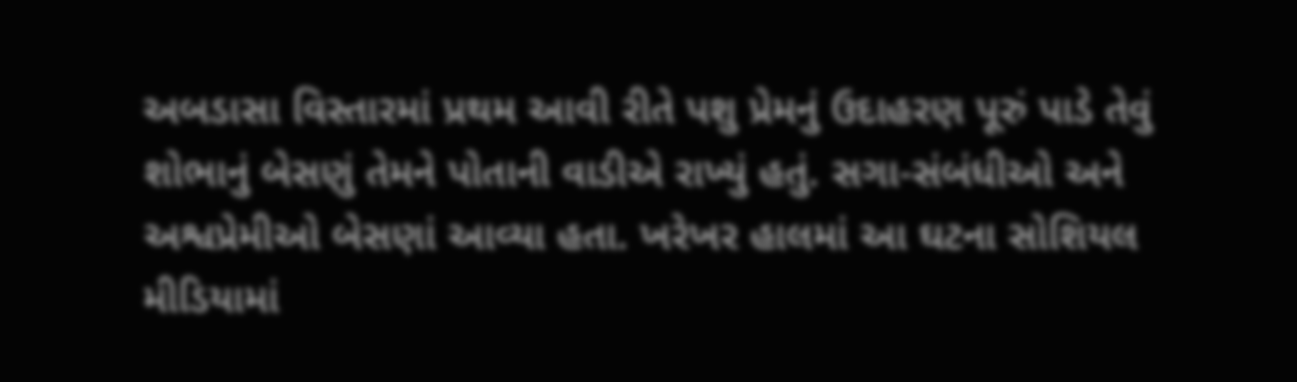અબડાસા વિસ્તારમાં પ્રથમ આવી રીતે પશુ પ્રેમનું ઉદાહરણ પૂરું પાડે તેવું શોભાનું બેસણું તેમને પોતાની વાડીએ રાખ્યું હતું. સગા-સંબંધીઓ અને અશ્વપ્રેમીઓ બેસણાં આવ્યા હતા. ખરેખર હાલમાં આ ઘટના સોશિયલ મીડિયામાં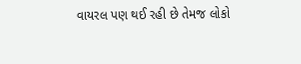વાયરલ પણ થઈ રહી છે તેમજ લોકો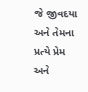જે જીવદયા અને તેમના પ્રત્યે પ્રેમ અને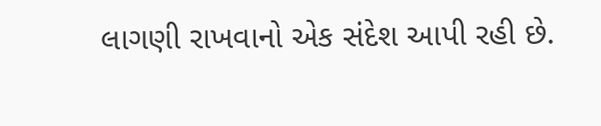લાગણી રાખવાનો એક સંદેશ આપી રહી છે.